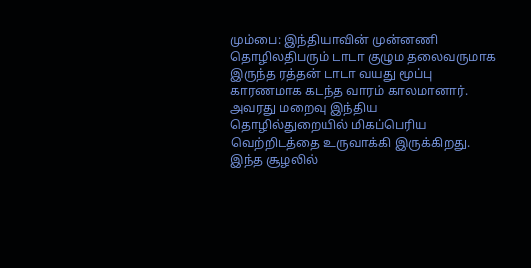மும்பை: இந்தியாவின் முன்னணி தொழிலதிபரும் டாடா குழும தலைவருமாக இருந்த ரத்தன் டாடா வயது மூப்பு காரணமாக கடந்த வாரம் காலமானார். அவரது மறைவு இந்திய தொழில்துறையில் மிகப்பெரிய வெற்றிடத்தை உருவாக்கி இருக்கிறது.
இந்த சூழலில்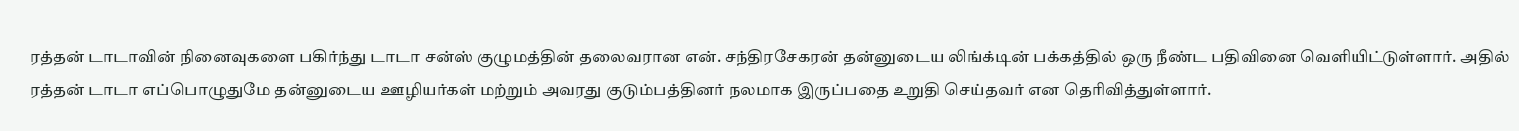ரத்தன் டாடாவின் நினைவுகளை பகிர்ந்து டாடா சன்ஸ் குழுமத்தின் தலைவரான என். சந்திரசேகரன் தன்னுடைய லிங்க்டின் பக்கத்தில் ஒரு நீண்ட பதிவினை வெளியிட்டுள்ளார். அதில் ரத்தன் டாடா எப்பொழுதுமே தன்னுடைய ஊழியர்கள் மற்றும் அவரது குடும்பத்தினர் நலமாக இருப்பதை உறுதி செய்தவர் என தெரிவித்துள்ளார்.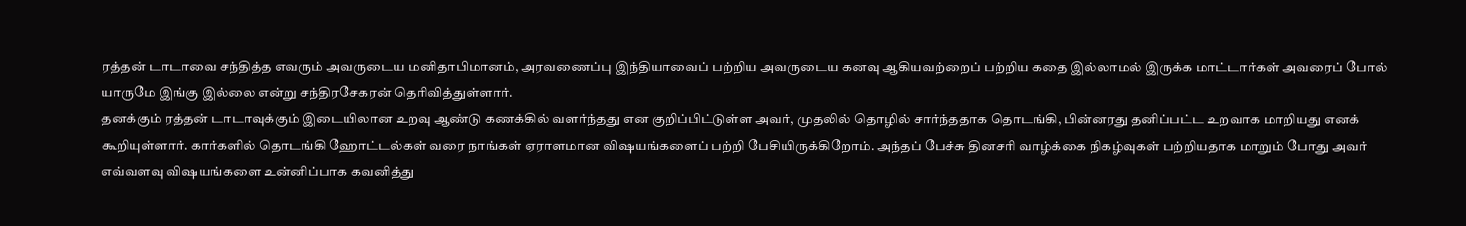ரத்தன் டாடாவை சந்தித்த எவரும் அவருடைய மனிதாபிமானம், அரவணைப்பு இந்தியாவைப் பற்றிய அவருடைய கனவு ஆகியவற்றைப் பற்றிய கதை இல்லாமல் இருக்க மாட்டார்கள் அவரைப் போல் யாருமே இங்கு இல்லை என்று சந்திரசேகரன் தெரிவித்துள்ளார்.
தனக்கும் ரத்தன் டாடாவுக்கும் இடையிலான உறவு ஆண்டு கணக்கில் வளர்ந்தது என குறிப்பிட்டுள்ள அவர், முதலில் தொழில் சார்ந்ததாக தொடங்கி, பின்னரது தனிப்பட்ட உறவாக மாறியது எனக் கூறியுள்ளார். கார்களில் தொடங்கி ஹோட்டல்கள் வரை நாங்கள் ஏராளமான விஷயங்களைப் பற்றி பேசியிருக்கிறோம். அந்தப் பேச்சு தினசரி வாழ்க்கை நிகழ்வுகள் பற்றியதாக மாறும் போது அவர் எவ்வளவு விஷயங்களை உன்னிப்பாக கவனித்து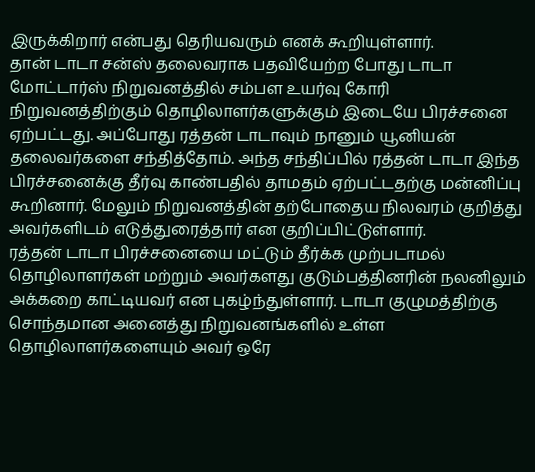இருக்கிறார் என்பது தெரியவரும் எனக் கூறியுள்ளார்.
தான் டாடா சன்ஸ் தலைவராக பதவியேற்ற போது டாடா மோட்டார்ஸ் நிறுவனத்தில் சம்பள உயர்வு கோரி நிறுவனத்திற்கும் தொழிலாளர்களுக்கும் இடையே பிரச்சனை ஏற்பட்டது. அப்போது ரத்தன் டாடாவும் நானும் யூனியன் தலைவர்களை சந்தித்தோம். அந்த சந்திப்பில் ரத்தன் டாடா இந்த பிரச்சனைக்கு தீர்வு காண்பதில் தாமதம் ஏற்பட்டதற்கு மன்னிப்பு கூறினார். மேலும் நிறுவனத்தின் தற்போதைய நிலவரம் குறித்து அவர்களிடம் எடுத்துரைத்தார் என குறிப்பிட்டுள்ளார்.
ரத்தன் டாடா பிரச்சனையை மட்டும் தீர்க்க முற்படாமல் தொழிலாளர்கள் மற்றும் அவர்களது குடும்பத்தினரின் நலனிலும் அக்கறை காட்டியவர் என புகழ்ந்துள்ளார். டாடா குழுமத்திற்கு சொந்தமான அனைத்து நிறுவனங்களில் உள்ள தொழிலாளர்களையும் அவர் ஒரே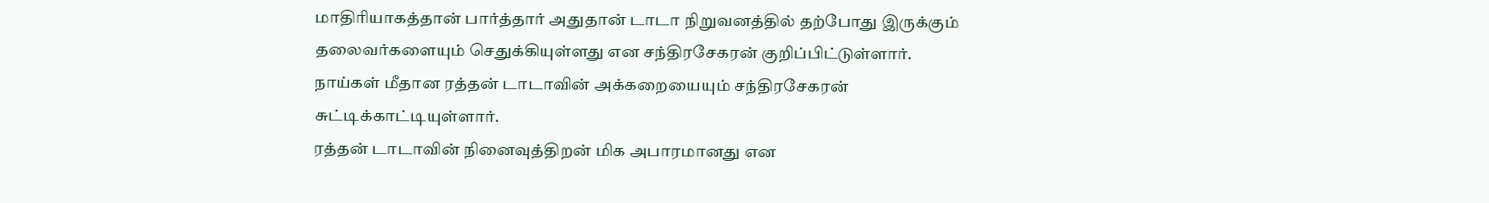மாதிரியாகத்தான் பார்த்தார் அதுதான் டாடா நிறுவனத்தில் தற்போது இருக்கும் தலைவர்களையும் செதுக்கியுள்ளது என சந்திரசேகரன் குறிப்பிட்டுள்ளார். நாய்கள் மீதான ரத்தன் டாடாவின் அக்கறையையும் சந்திரசேகரன் சுட்டிக்காட்டியுள்ளார்.
ரத்தன் டாடாவின் நினைவுத்திறன் மிக அபாரமானது என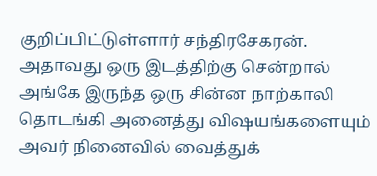குறிப்பிட்டுள்ளார் சந்திரசேகரன். அதாவது ஒரு இடத்திற்கு சென்றால் அங்கே இருந்த ஒரு சின்ன நாற்காலி தொடங்கி அனைத்து விஷயங்களையும் அவர் நினைவில் வைத்துக்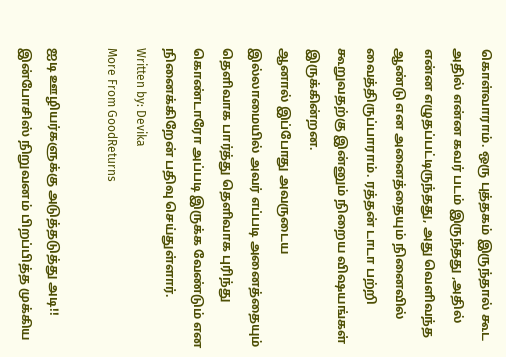கொள்வாராம். ஒரு புத்தகம் இருந்தால் கூட அதில் என்ன கவர் படம் இருந்தது ,அதில் என்ன எழுதப்பட்டிருந்தது, அது வெளிவந்த ஆண்டு என அனைத்தையும் நினைவில் வைத்திருப்பாராம். ரத்தன் டாடா பற்றி கூறுவதற்கு இன்னும் நிறைய விஷயங்கள் இருக்கின்றன.
ஆனால் இப்போது அவருடைய இல்லாமையில் அவர் எப்படி அனைத்தையும் தெளிவாக பார்த்து தெளிவாக புரிந்து கொண்டாரோ அப்படி இருக்க வேண்டும் என நினைக்கிறேன் பதிவு செய்துள்ளார்.
Written by: Devika
More From GoodReturns

ஐடி ஊழியர்களுக்கு அடுத்தடுத்து அடி!! இன்போசிஸ் நிறுவனம் பிறப்பித்த முக்கிய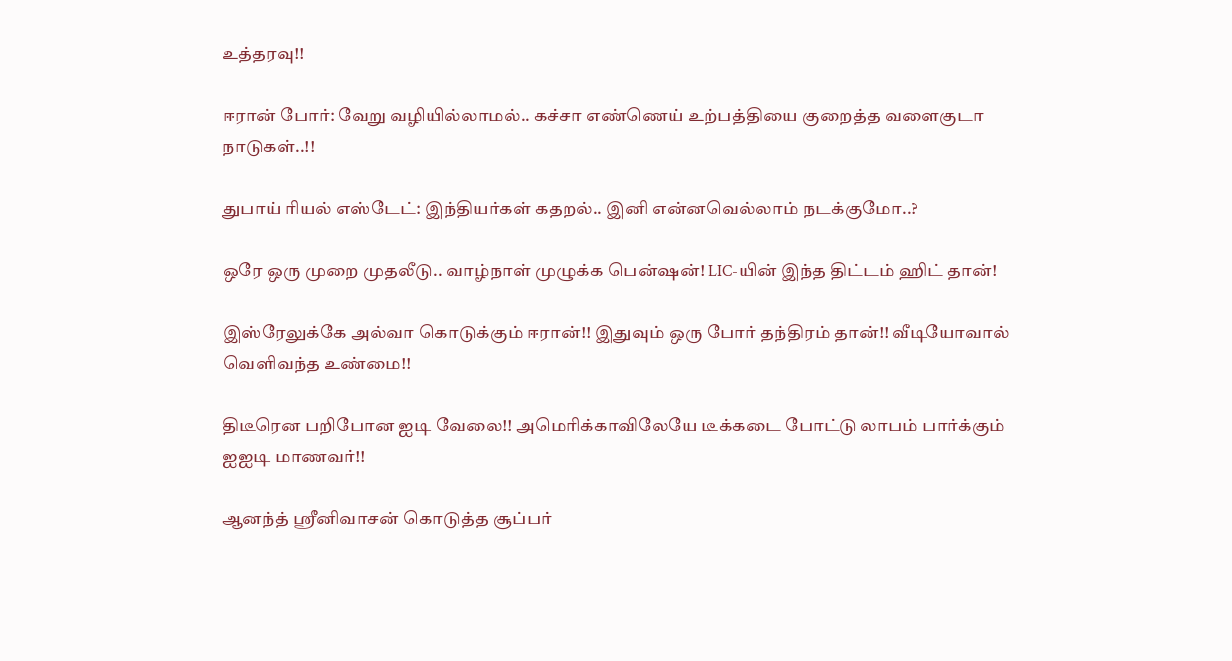உத்தரவு!!

ஈரான் போர்: வேறு வழியில்லாமல்.. கச்சா எண்ணெய் உற்பத்தியை குறைத்த வளைகுடா நாடுகள்..!!

துபாய் ரியல் எஸ்டேட்: இந்தியர்கள் கதறல்.. இனி என்னவெல்லாம் நடக்குமோ..?

ஒரே ஒரு முறை முதலீடு.. வாழ்நாள் முழுக்க பென்ஷன்! LIC-யின் இந்த திட்டம் ஹிட் தான்!

இஸ்ரேலுக்கே அல்வா கொடுக்கும் ஈரான்!! இதுவும் ஒரு போர் தந்திரம் தான்!! வீடியோவால் வெளிவந்த உண்மை!!

திடீரென பறிபோன ஐடி வேலை!! அமெரிக்காவிலேயே டீக்கடை போட்டு லாபம் பார்க்கும் ஐஐடி மாணவர்!!

ஆனந்த் ஸ்ரீனிவாசன் கொடுத்த சூப்பர்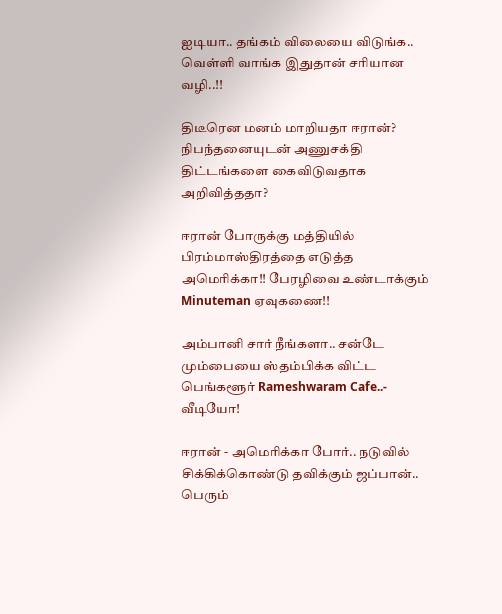ஐடியா.. தங்கம் விலையை விடுங்க.. வெள்ளி வாங்க இதுதான் சரியான வழி..!!

திடீரென மனம் மாறியதா ஈரான்? நிபந்தனையுடன் அணுசக்தி திட்டங்களை கைவிடுவதாக அறிவித்ததா?

ஈரான் போருக்கு மத்தியில் பிரம்மாஸ்திரத்தை எடுத்த அமெரிக்கா!! பேரழிவை உண்டாக்கும் Minuteman ஏவுகணை!!

அம்பானி சார் நீங்களா.. சன்டே மும்பையை ஸ்தம்பிக்க விட்ட பெங்களூர் Rameshwaram Cafe..- வீடியோ!

ஈரான் - அமெரிக்கா போர்.. நடுவில் சிக்கிக்கொண்டு தவிக்கும் ஜப்பான்.. பெரும்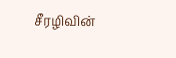சீரழிவின்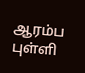ஆரம்ப புள்ளி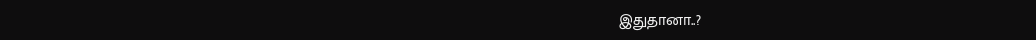இதுதானா..?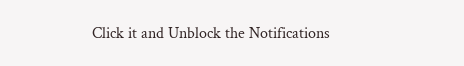Click it and Unblock the Notifications